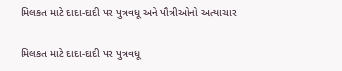મિલકત માટે દાદા-દાદી પર પુત્રવધૂ અને પૌત્રીઓનો અત્યાચાર

મિલકત માટે દાદા-દાદી પર પુત્રવધૂ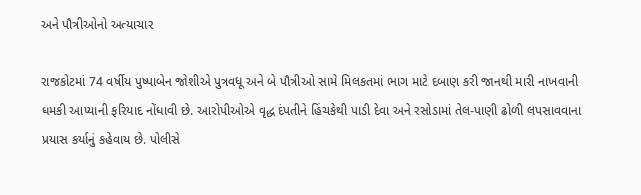અને પૌત્રીઓનો અત્યાચાર

રાજકોટમાં 74 વર્ષીય પુષ્પાબેન જોશીએ પુત્રવધૂ અને બે પૌત્રીઓ સામે મિલકતમાં ભાગ માટે દબાણ કરી જાનથી મારી નાખવાની ધમકી આપ્યાની ફરિયાદ નોંધાવી છે. આરોપીઓએ વૃદ્ધ દંપતીને હિંચકેથી પાડી દેવા અને રસોડામાં તેલ-પાણી ઢોળી લપસાવવાના પ્રયાસ કર્યાનું કહેવાય છે. પોલીસે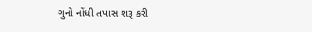ગુનો નોંધી તપાસ શરૂ કરી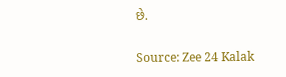છે.

Source: Zee 24 Kalak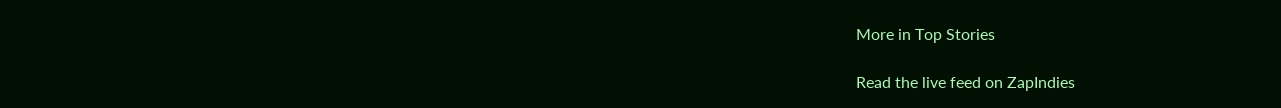More in Top Stories

Read the live feed on ZapIndies